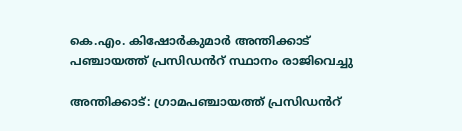കെ.എം. കിഷോർകുമാർ അന്തിക്കാട് പഞ്ചായത്ത് പ്രസിഡൻറ് സ്ഥാനം രാജിവെച്ചു

അന്തിക്കാട്: ഗ്രാമപഞ്ചായത്ത് പ്രസിഡൻറ്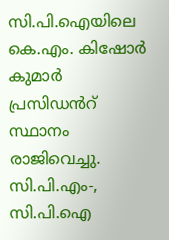സി.പി.ഐയിലെ കെ.എം. കിഷോർ കുമാർ പ്രസിഡൻറ് സ്ഥാനം രാജിവെച്ചു. സി.പി.എം-, സി.പി.ഐ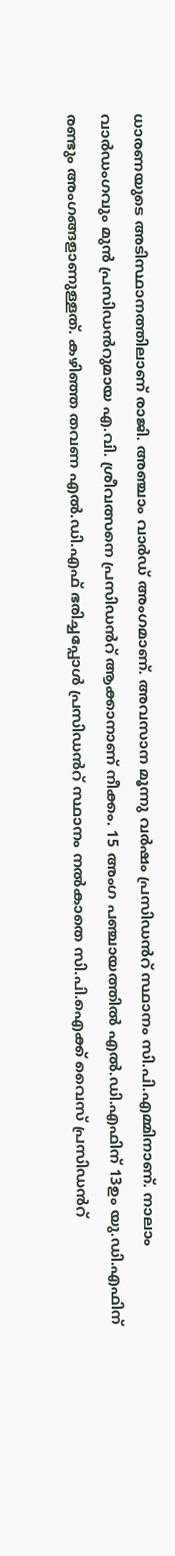ധാരണയുടെ അടിസ്ഥാനത്തിലാണ് രാജി. അഞ്ചാം വാർഡ് അംഗമാണ്. അവസാന മൂന്നു വർഷം പ്രസിഡൻറ് സ്ഥാനം സി.പി.എമ്മിനാണ്. നാലാം വാർഡംഗവും മുൻ പ്രസിഡൻറുമായ എ.വി. ശ്രീവത്സനെ പ്രസിഡൻറ് ആക്കാനാണ് നീക്കം. 15 അംഗ പഞ്ചായത്തിൽ എൽ.ഡി.എഫിന് 13ഉം യു.ഡി.എഫിന് രണ്ടും അംഗങ്ങളാണുള്ളത്. കഴിഞ്ഞ തവണ എൽ.ഡി.എഫ് ഭരിച്ചപ്പോൾ പ്രസിഡൻറ് സ്ഥാനം നൽകാതെ സി.പി.ഐക്ക് വൈസ് പ്രസിഡൻറ്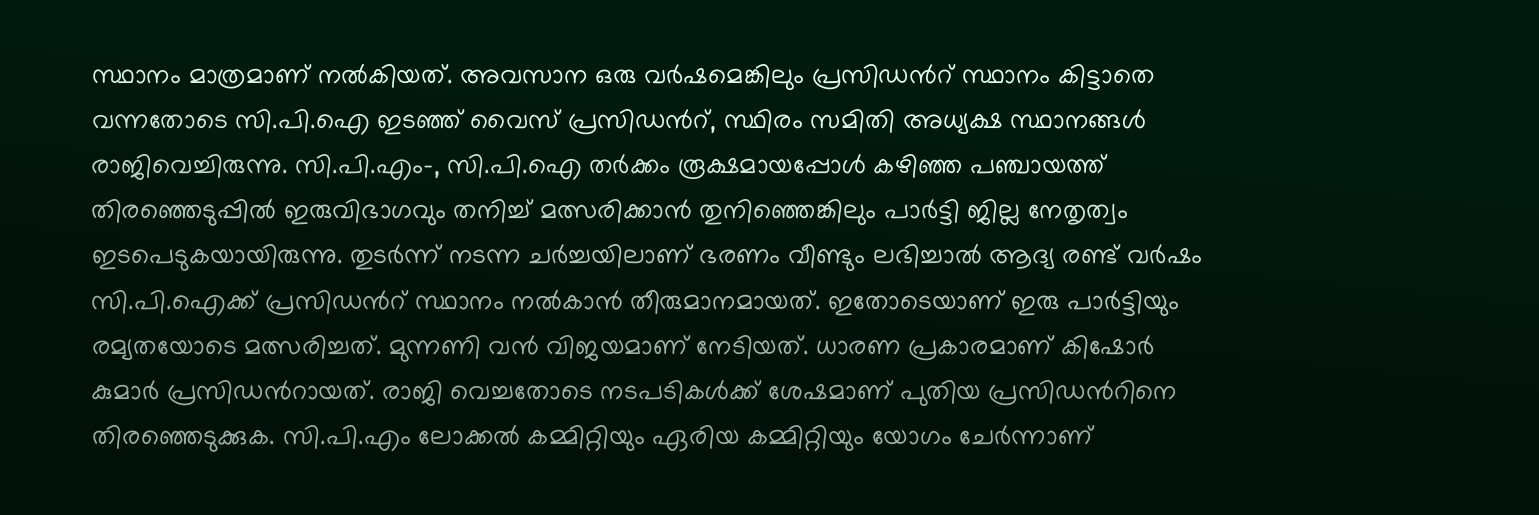സ്ഥാനം മാത്രമാണ് നൽകിയത്. അവസാന ഒരു വർഷമെങ്കിലും പ്രസിഡൻറ് സ്ഥാനം കിട്ടാതെ വന്നതോടെ സി.പി.ഐ ഇടഞ്ഞ് വൈസ് പ്രസിഡൻറ്, സ്ഥിരം സമിതി അധ്യക്ഷ സ്ഥാനങ്ങൾ രാജിവെച്ചിരുന്നു. സി.പി.എം-, സി.പി.ഐ തർക്കം രൂക്ഷമായപ്പോൾ കഴിഞ്ഞ പഞ്ചായത്ത് തിരഞ്ഞെടുപ്പിൽ ഇരുവിഭാഗവും തനിച്ച് മത്സരിക്കാൻ തുനിഞ്ഞെങ്കിലും പാർട്ടി ജില്ല നേതൃത്വം ഇടപെടുകയായിരുന്നു. തുടർന്ന് നടന്ന ചർച്ചയിലാണ് ഭരണം വീണ്ടും ലഭിച്ചാൽ ആദ്യ രണ്ട് വർഷം സി.പി.ഐക്ക് പ്രസിഡൻറ് സ്ഥാനം നൽകാൻ തീരുമാനമായത്. ഇതോടെയാണ് ഇരു പാർട്ടിയും രമ്യതയോടെ മത്സരിച്ചത്. മുന്നണി വൻ വിജയമാണ് നേടിയത്. ധാരണ പ്രകാരമാണ് കിഷോർ കുമാർ പ്രസിഡൻറായത്. രാജി വെച്ചതോടെ നടപടികൾക്ക് ശേഷമാണ് പുതിയ പ്രസിഡൻറിനെ തിരഞ്ഞെടുക്കുക. സി.പി.എം ലോക്കൽ കമ്മിറ്റിയും ഏരിയ കമ്മിറ്റിയും യോഗം ചേർന്നാണ്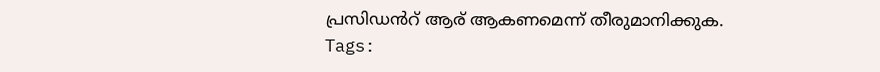പ്രസിഡൻറ് ആര് ആകണമെന്ന് തീരുമാനിക്കുക.
Tags: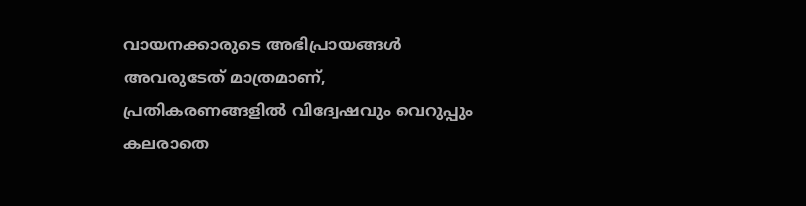വായനക്കാരുടെ അഭിപ്രായങ്ങള്‍ അവരുടേത് മാത്രമാണ്, പ്രതികരണങ്ങളിൽ വിദ്വേഷവും വെറുപ്പും കലരാതെ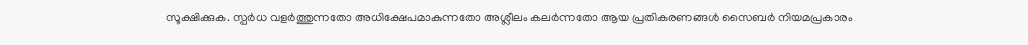സൂക്ഷിക്കുക. സ്പർധ വളർത്തുന്നതോ അധിക്ഷേപമാകുന്നതോ അശ്ലീലം കലർന്നതോ ആയ പ്രതികരണങ്ങൾ സൈബർ നിയമപ്രകാരം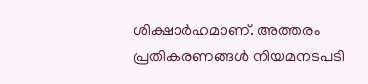ശിക്ഷാർഹമാണ്. അത്തരം പ്രതികരണങ്ങൾ നിയമനടപടി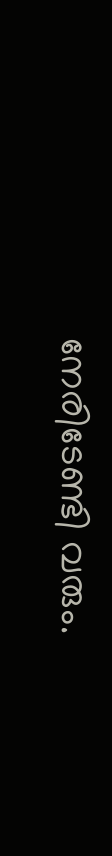നേരിടേണ്ടി വരും.